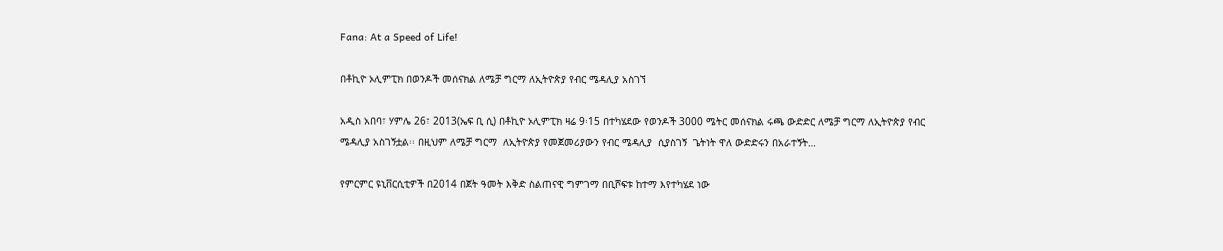Fana: At a Speed of Life!

በቶኪዮ ኦሊምፒክ በወንዶች መሰናክል ለሜቻ ግርማ ለኢትዮጵያ የብር ሜዳሊያ አስገኘ

አዲስ አበባ፣ ሃምሌ 26፣ 2013(ኤፍ ቢ ሲ) በቶኪዮ ኦሊምፒክ ዛሬ 9፡15 በተካሄደው የወንዶች 3000 ሜትር መሰናክል ሩጫ ውድድር ለሜቻ ግርማ ለኢትዮጵያ የብር ሜዳሊያ አስገኝቷል፡፡ በዚህም ለሜቻ ግርማ  ለኢትዮጵያ የመጀመሪያውን የብር ሜዳሊያ  ሲያስገኝ  ጌትነት ዋለ ውድድሩን በአራተኝት…

የምርምር ዩኒቨርሲቲዎች በ2014 በጀት ዓመት እቅድ ስልጠናዊ ግምገማ በቢሾፍቱ ከተማ እየተካሄደ ነው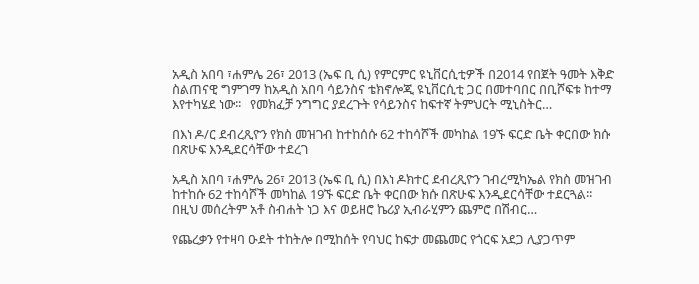አዲስ አበባ ፣ሐምሌ 26፣ 2013 (ኤፍ ቢ ሲ) የምርምር ዩኒቨርሲቲዎች በ2014 የበጀት ዓመት እቅድ ስልጠናዊ ግምገማ ከአዲስ አበባ ሳይንስና ቴክኖሎጂ ዩኒቨርሲቲ ጋር በመተባበር በቢሾፍቱ ከተማ እየተካሄደ ነው፡፡   የመክፈቻ ንግግር ያደረጉት የሳይንስና ከፍተኛ ትምህርት ሚኒስትር…

በእነ ዶ/ር ደብረጺዮን የክስ መዝገብ ከተከሰሱ 62 ተከሳሾች መካከል 19ኙ ፍርድ ቤት ቀርበው ክሱ በጽሁፍ እንዲደርሳቸው ተደረገ

አዲስ አበባ ፣ሐምሌ 26፣ 2013 (ኤፍ ቢ ሲ) በእነ ዶክተር ደብረጺዮን ገብረሚካኤል የክስ መዝገብ ከተከሱ 62 ተከሳሾች መካከል 19ኙ ፍርድ ቤት ቀርበው ክሱ በጽሁፍ እንዲደርሳቸው ተደርጓል፡፡   በዚህ መሰረትም አቶ ስብሐት ነጋ እና ወይዘሮ ኬሪያ ኢብራሂምን ጨምሮ በሽብር…

የጨረቃን የተዛባ ዑደት ተከትሎ በሚከሰት የባህር ከፍታ መጨመር የጎርፍ አደጋ ሊያጋጥም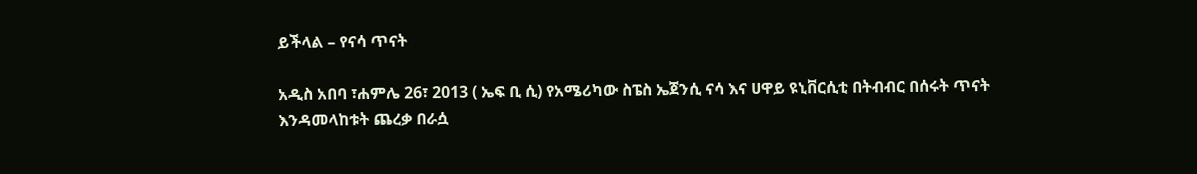ይችላል – የናሳ ጥናት

አዲስ አበባ ፣ሐምሌ 26፣ 2013 ( ኤፍ ቢ ሲ) የአሜሪካው ስፔስ ኤጀንሲ ናሳ እና ሀዋይ ዩኒቨርሲቲ በትብብር በሰሩት ጥናት እንዳመላከቱት ጨረቃ በራሷ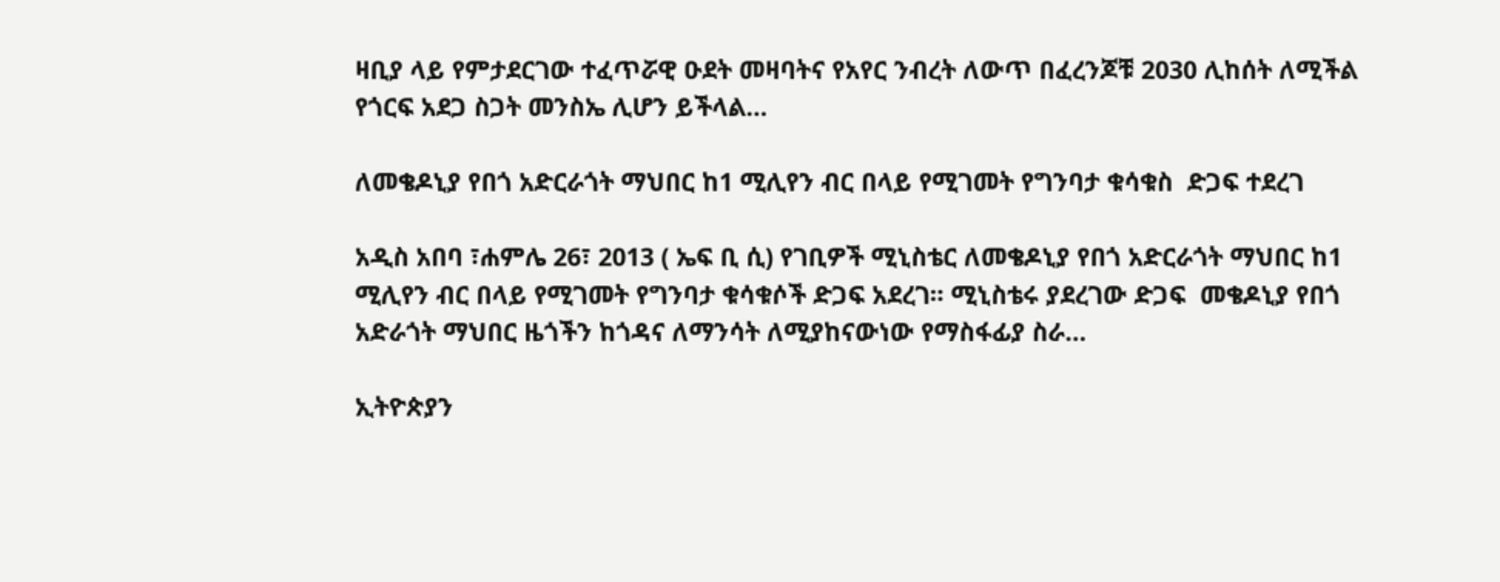ዛቢያ ላይ የምታደርገው ተፈጥሯዊ ዑደት መዛባትና የአየር ንብረት ለውጥ በፈረንጆቹ 2030 ሊከሰት ለሚችል የጎርፍ አደጋ ስጋት መንስኤ ሊሆን ይችላል…

ለመቄዶኒያ የበጎ አድርራጎት ማህበር ከ1 ሚሊየን ብር በላይ የሚገመት የግንባታ ቁሳቁስ  ድጋፍ ተደረገ

አዲስ አበባ ፣ሐምሌ 26፣ 2013 ( ኤፍ ቢ ሲ) የገቢዎች ሚኒስቴር ለመቄዶኒያ የበጎ አድርራጎት ማህበር ከ1 ሚሊየን ብር በላይ የሚገመት የግንባታ ቁሳቁሶች ድጋፍ አደረገ፡፡ ሚኒስቴሩ ያደረገው ድጋፍ  መቄዶኒያ የበጎ አድራጎት ማህበር ዜጎችን ከጎዳና ለማንሳት ለሚያከናውነው የማስፋፊያ ስራ…

ኢትዮጵያን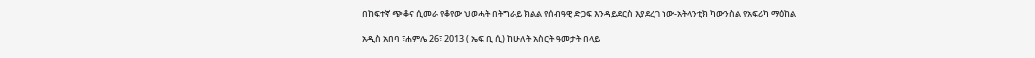በከፍተኛ ጭቆና ሲመራ የቆየው ህወሓት በትግራይ ክልል የሰብዓዊ ድጋፍ እንዳይደርስ እያደረገ ነው-አትላንቲክ ካውንስል የአፍሪካ ማዕከል

አዲስ አበባ ፣ሐምሌ 26፣ 2013 ( ኤፍ ቢ ሲ) ከሁለት አስርት ዓመታት በላይ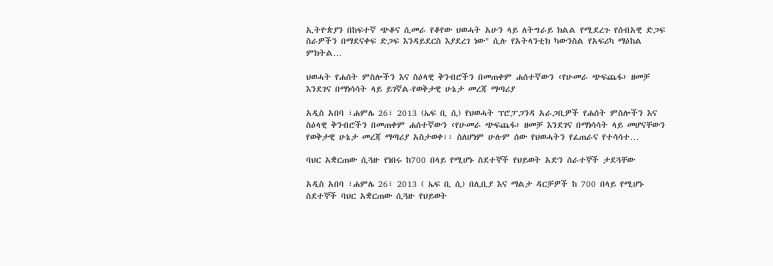ኢትዮጵያን በከፍተኛ ጭቆና ሲመራ የቆየው ህወሓት አሁን ላይ ለትግራይ ክልል የሚደረጉ የሰብአዊ ድጋፍ ስራዎችን በማደናቀፍ ድጋፍ እንዳይደርስ እያደረገ ነው" ሲሉ የአትላንቲክ ካውንስል የአፍሪካ ማዕከል ምክትል…

ህወሓት የሐሰት ምስሎችን እና ስዕላዊ ቅንብሮችን በመጠቀም ሐሰተኛውን ‹የሁመራ ጭፍጨፋ› ዘመቻ እንደገና በማነሳሳት ላይ ይገኛል-የወቅታዊ ሁኔታ መረጃ ማጣሪያ

አዲስ አበባ ፣ሐምሌ 26፣ 2013 (ኤፍ ቢ ሲ) የህወሓት ፕሮፓጋንዳ አራጋቢዎች የሐሰት ምስሎችን እና ስዕላዊ ቅንብሮችን በመጠቀም ሐሰተኛውን ‹የሁመራ ጭፍጨፋ› ዘመቻ እንደገና በማነሳሳት ላይ መሆናቸውን የወቅታዊ ሁኔታ መረጃ ማጣሪያ አስታወቀ፡፡ ስለሆነም ሁሉም ሰው የህወሓትን የፈጠራና የተሳሳተ…

ባህር አቋርጠው ሲጓዙ የነበሩ ከ700 በላይ የሚሆኑ ስደተኞች የህይወት አድን ሰራተኞች ታደጓቸው

አዲስ አበባ ፣ሐምሌ 26፣ 2013 ( ኤፍ ቢ ሲ) በሊቢያ እና ማልታ ዳርቻዎች ከ 700 በላይ የሚሆኑ ስደተኞች ባህር አቋርጠው ሲጓዙ የህይወት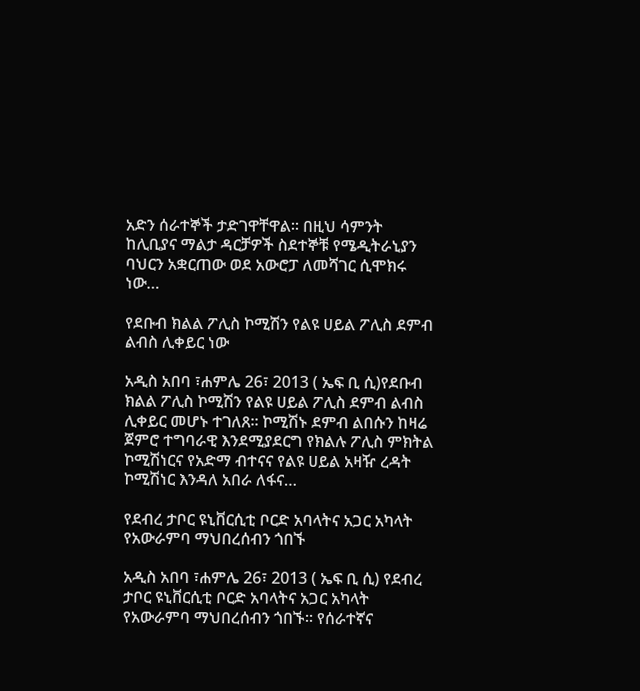አድን ሰራተኞች ታድገዋቸዋል፡፡ በዚህ ሳምንት ከሊቢያና ማልታ ዳርቻዎች ስደተኞቹ የሜዲትራኒያን ባህርን አቋርጠው ወደ አውሮፓ ለመሻገር ሲሞክሩ ነው…

የደቡብ ክልል ፖሊስ ኮሚሽን የልዩ ሀይል ፖሊስ ደምብ ልብስ ሊቀይር ነው

አዲስ አበባ ፣ሐምሌ 26፣ 2013 ( ኤፍ ቢ ሲ)የደቡብ ክልል ፖሊስ ኮሚሽን የልዩ ሀይል ፖሊስ ደምብ ልብስ ሊቀይር መሆኑ ተገለጸ፡፡ ኮሚሽኑ ደምብ ልበሱን ከዛሬ ጀምሮ ተግባራዊ እንደሚያደርግ የክልሉ ፖሊስ ምክትል ኮሚሽነርና የአድማ ብተናና የልዩ ሀይል አዛዥ ረዳት ኮሚሽነር እንዳለ አበራ ለፋና…

የደብረ ታቦር ዩኒቨርሲቲ ቦርድ አባላትና አጋር አካላት የአውራምባ ማህበረሰብን ጎበኙ

አዲስ አበባ ፣ሐምሌ 26፣ 2013 ( ኤፍ ቢ ሲ) የደብረ ታቦር ዩኒቨርሲቲ ቦርድ አባላትና አጋር አካላት የአውራምባ ማህበረሰብን ጎበኙ። የሰራተኛና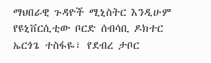ማህበራዊ ጉዳዮች ሚኒስትር እንዲሁም የዩኒቨርሲቲው ቦርድ ሰብሳቢ ዶክተር ኤርጎጌ ተስፋዬ፣ የደብረ ታቦር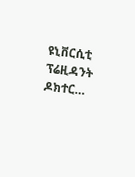ዩኒቨርሲቲ ፕሬዚዳንት ዶክተር…